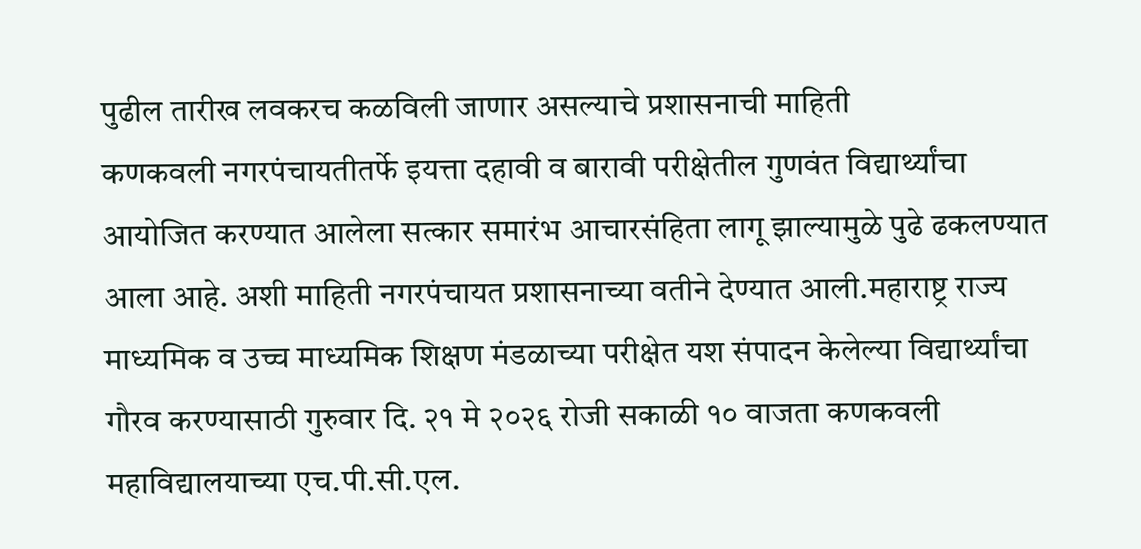पुढील तारीख लवकरच कळविली जाणार असल्याचे प्रशासनाची माहिती
कणकवली नगरपंचायतीतर्फे इयत्ता दहावी व बारावी परीक्षेतील गुणवंत विद्यार्थ्यांचा आयोजित करण्यात आलेला सत्कार समारंभ आचारसंहिता लागू झाल्यामुळे पुढे ढकलण्यात आला आहे. अशी माहिती नगरपंचायत प्रशासनाच्या वतीने देण्यात आली.महाराष्ट्र राज्य माध्यमिक व उच्च माध्यमिक शिक्षण मंडळाच्या परीक्षेत यश संपादन केलेल्या विद्यार्थ्यांचा गौरव करण्यासाठी गुरुवार दि. २१ मे २०२६ रोजी सकाळी १० वाजता कणकवली महाविद्यालयाच्या एच.पी.सी.एल.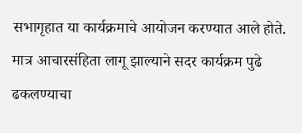सभागृहात या कार्यक्रमाचे आयोजन करण्यात आले होते. मात्र आचारसंहिता लागू झाल्याने सदर कार्यक्रम पुढे ढकलण्याचा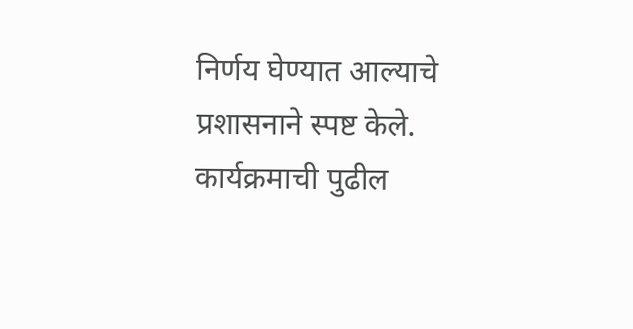निर्णय घेण्यात आल्याचे प्रशासनाने स्पष्ट केले.
कार्यक्रमाची पुढील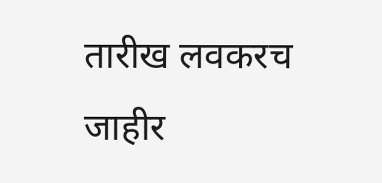तारीख लवकरच जाहीर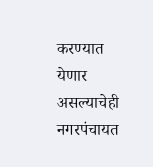करण्यात येणार असल्याचेही नगरपंचायत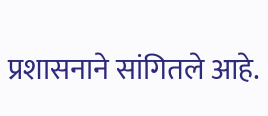प्रशासनाने सांगितले आहे.